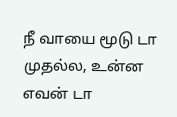நீ வாயை மூடு டா முதல்ல, உன்ன எவன் டா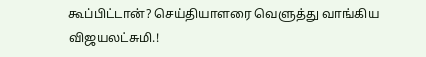கூப்பிட்டான்? செய்தியாளரை வெளுத்து வாங்கிய விஜயலட்சுமி.!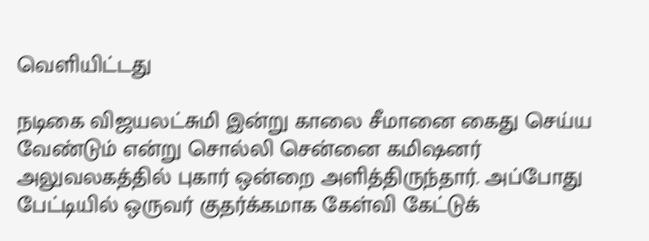வெளியிட்டது

நடிகை விஜயலட்சுமி இன்று காலை சீமானை கைது செய்ய வேண்டும் என்று சொல்லி சென்னை கமிஷனர் அலுவலகத்தில் புகார் ஒன்றை அளித்திருந்தார். அப்போது பேட்டியில் ஒருவர் குதர்க்கமாக கேள்வி கேட்டுக்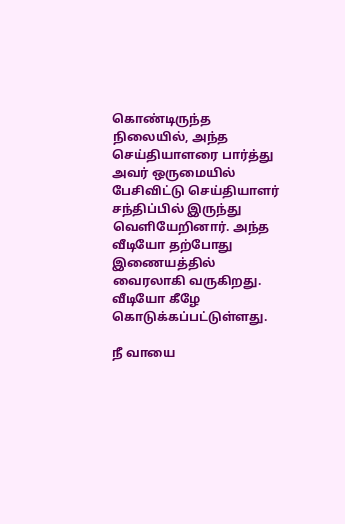கொண்டிருந்த நிலையில், அந்த செய்தியாளரை பார்த்து அவர் ஒருமையில் பேசிவிட்டு செய்தியாளர் சந்திப்பில் இருந்து வெளியேறினார். அந்த வீடியோ தற்போது இணையத்தில் வைரலாகி வருகிறது. வீடியோ கீழே கொடுக்கப்பட்டுள்ளது.

நீ வாயை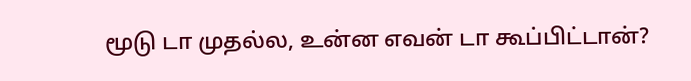மூடு டா முதல்ல, உன்ன எவன் டா கூப்பிட்டான்?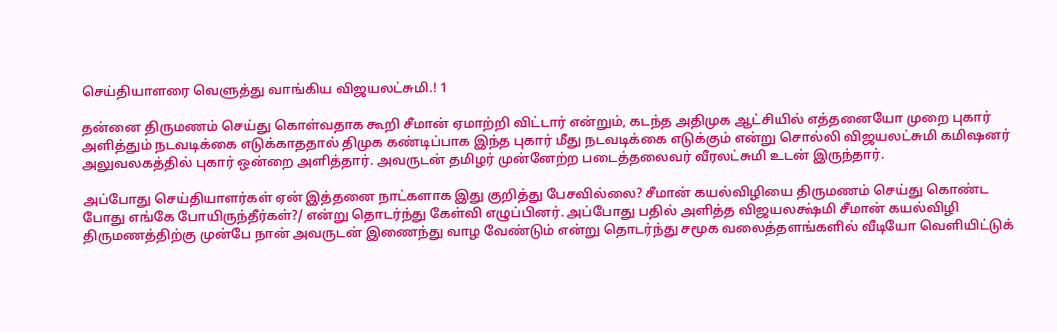செய்தியாளரை வெளுத்து வாங்கிய விஜயலட்சுமி.! 1

தன்னை திருமணம் செய்து கொள்வதாக கூறி சீமான் ஏமாற்றி விட்டார் என்றும், கடந்த அதிமுக ஆட்சியில் எத்தனையோ முறை புகார் அளித்தும் நடவடிக்கை எடுக்காததால் திமுக கண்டிப்பாக இந்த புகார் மீது நடவடிக்கை எடுக்கும் என்று சொல்லி விஜயலட்சுமி கமிஷனர் அலுவலகத்தில் புகார் ஒன்றை அளித்தார். அவருடன் தமிழர் முன்னேற்ற படைத்தலைவர் வீரலட்சுமி உடன் இருந்தார்.

அப்போது செய்தியாளர்கள் ஏன் இத்தனை நாட்களாக இது குறித்து பேசவில்லை? சீமான் கயல்விழியை திருமணம் செய்து கொண்ட போது எங்கே போயிருந்தீர்கள்?/ என்று தொடர்ந்து கேள்வி எழுப்பினர். அப்போது பதில் அளித்த விஜயலக்ஷ்மி சீமான் கயல்விழி திருமணத்திற்கு முன்பே நான் அவருடன் இணைந்து வாழ வேண்டும் என்று தொடர்ந்து சமூக வலைத்தளங்களில் வீடியோ வெளியிட்டுக்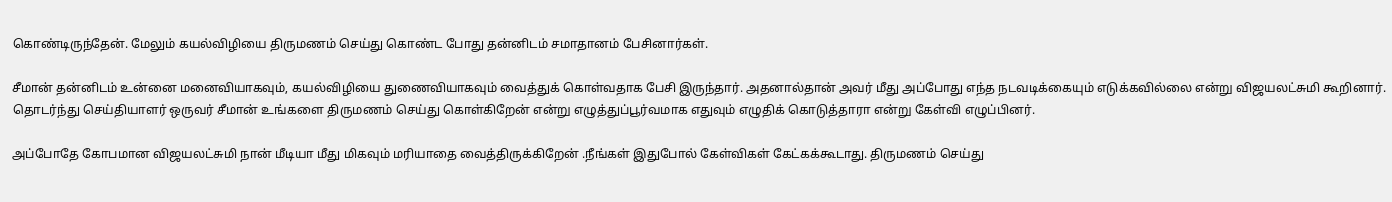கொண்டிருந்தேன். மேலும் கயல்விழியை திருமணம் செய்து கொண்ட போது தன்னிடம் சமாதானம் பேசினார்கள்.

சீமான் தன்னிடம் உன்னை மனைவியாகவும், கயல்விழியை துணைவியாகவும் வைத்துக் கொள்வதாக பேசி இருந்தார். அதனால்தான் அவர் மீது அப்போது எந்த நடவடிக்கையும் எடுக்கவில்லை என்று விஜயலட்சுமி கூறினார். தொடர்ந்து செய்தியாளர் ஒருவர் சீமான் உங்களை திருமணம் செய்து கொள்கிறேன் என்று எழுத்துப்பூர்வமாக எதுவும் எழுதிக் கொடுத்தாரா என்று கேள்வி எழுப்பினர்.

அப்போதே கோபமான விஜயலட்சுமி நான் மீடியா மீது மிகவும் மரியாதை வைத்திருக்கிறேன் .நீங்கள் இதுபோல் கேள்விகள் கேட்கக்கூடாது. திருமணம் செய்து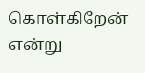கொள்கிறேன் என்று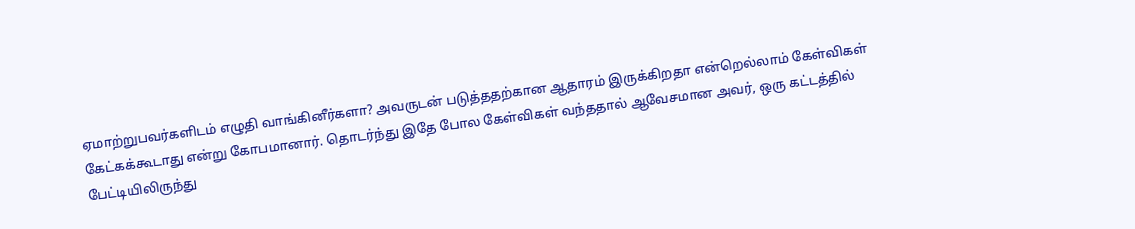ஏமாற்றுபவர்களிடம் எழுதி வாங்கினீர்களா? அவருடன் படுத்ததற்கான ஆதாரம் இருக்கிறதா என்றெல்லாம் கேள்விகள் கேட்கக்கூடாது என்று கோபமானார். தொடர்ந்து இதே போல கேள்விகள் வந்ததால் ஆவேசமான அவர், ஒரு கட்டத்தில் பேட்டியிலிருந்து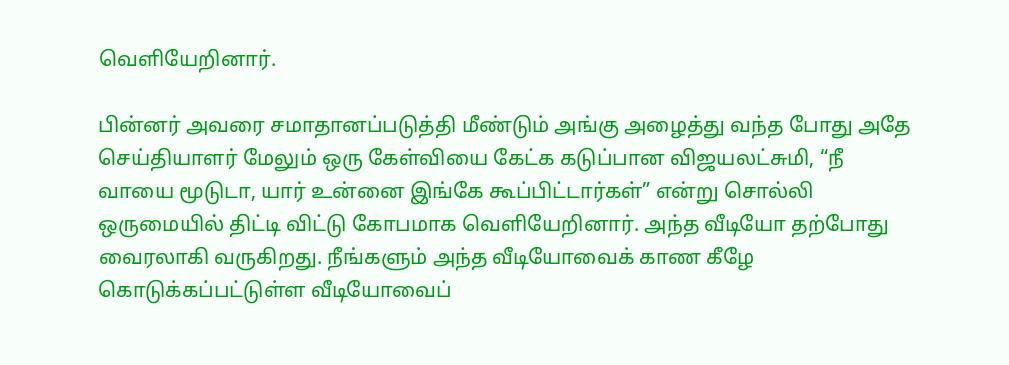வெளியேறினார்.

பின்னர் அவரை சமாதானப்படுத்தி மீண்டும் அங்கு அழைத்து வந்த போது அதே செய்தியாளர் மேலும் ஒரு கேள்வியை கேட்க கடுப்பான விஜயலட்சுமி, “நீ வாயை மூடுடா, யார் உன்னை இங்கே கூப்பிட்டார்கள்” என்று சொல்லி ஒருமையில் திட்டி விட்டு கோபமாக வெளியேறினார். அந்த வீடியோ தற்போது வைரலாகி வருகிறது. நீங்களும் அந்த வீடியோவைக் காண கீழே கொடுக்கப்பட்டுள்ள வீடியோவைப்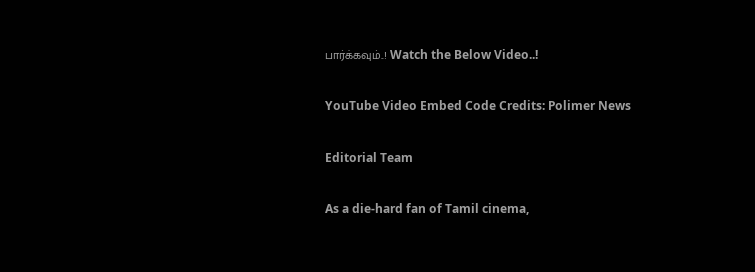பார்க்கவும்..! Watch the Below Video..!

YouTube Video Embed Code Credits: Polimer News

Editorial Team

As a die-hard fan of Tamil cinema,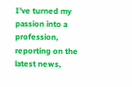I've turned my passion into a profession, reporting on the latest news,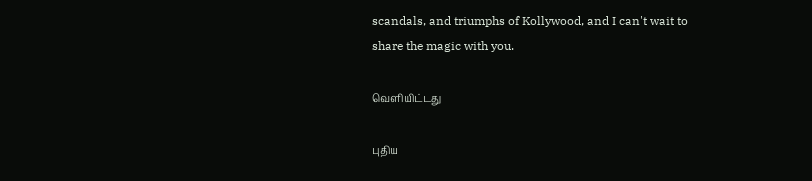scandals, and triumphs of Kollywood, and I can't wait to share the magic with you.

வெளியிட்டது

புதிய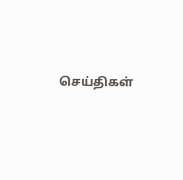செய்திகள்